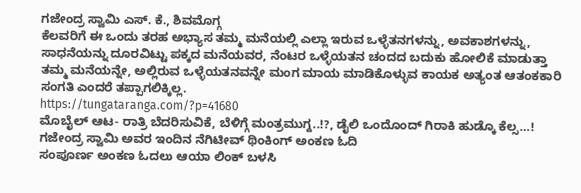ಗಜೇಂದ್ರ ಸ್ವಾಮಿ ಎಸ್. ಕೆ., ಶಿವಮೊಗ್ಗ
ಕೆಲವರಿಗೆ ಈ ಒಂದು ತರಹ ಅಭ್ಯಾಸ ತಮ್ಮ ಮನೆಯಲ್ಲಿ ಎಲ್ಲಾ ಇರುವ ಒಳ್ಳೆತನಗಳನ್ನು, ಅವಕಾಶಗಳನ್ನು, ಸಾಧನೆಯನ್ನು ದೂರವಿಟ್ಟು ಪಕ್ಕದ ಮನೆಯವರ, ನೆಂಟರ ಒಳ್ಳೆಯತನ ಚಂದದ ಬದುಕು ಹೋಲಿಕೆ ಮಾಡುತ್ತಾ ತಮ್ಮ ಮನೆಯನ್ನೇ, ಅಲ್ಲಿರುವ ಒಳ್ಳೆಯತನವನ್ನೇ ಮಂಗ ಮಾಯ ಮಾಡಿಕೊಳ್ಳುವ ಕಾಯಕ ಅತ್ಯಂತ ಆತಂಕಕಾರಿ ಸಂಗತಿ ಎಂದರೆ ತಪ್ಪಾಗಲಿಕ್ಕಿಲ್ಲ.
https://tungataranga.com/?p=41680
ಮೊಬೈಲ್ ಆಟ- ರಾತ್ರಿ ಬೆದರಿಸುವಿಕೆ, ಬೆಳಿಗ್ಗೆ ಮಂತ್ರಮುಗ್ದ..!?, ಡೈಲಿ ಒಂದೊಂದ್ ಗಿರಾಕಿ ಹುಡ್ಕೊ ಕೆಲ್ಸ…! ಗಜೇಂದ್ರ ಸ್ವಾಮಿ ಅವರ ಇಂದಿನ ನೆಗಿಟೀವ್ ಥಿಂಕಿಂಗ್ ಅಂಕಣ ಓದಿ
ಸಂಪೂರ್ಣ ಅಂಕಣ ಓದಲು ಆಯಾ ಲಿಂಕ್ ಬಳಸಿ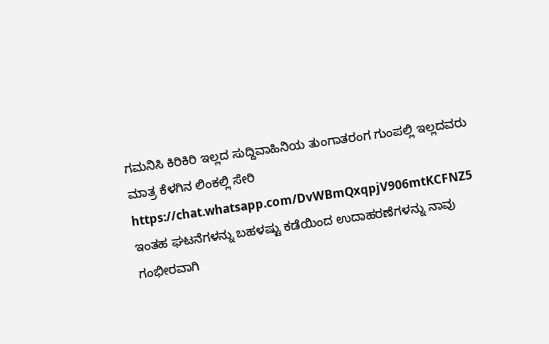ಗಮನಿಸಿ ಕಿರಿಕಿರಿ ಇಲ್ಲದ ಸುದ್ದಿವಾಹಿನಿಯ ತುಂಗಾತರಂಗ ಗುಂಪಲ್ಲಿ ಇಲ್ಲದವರು ಮಾತ್ರ ಕೆಳಗಿನ ಲಿಂಕಲ್ಲಿ ಸೇರಿ https://chat.whatsapp.com/DvWBmQxqpjV906mtKCFNZ5
ಇಂತಹ ಘಟನೆಗಳನ್ನು ಬಹಳಷ್ಟು ಕಡೆಯಿಂದ ಉದಾಹರಣೆಗಳನ್ನು ನಾವು ಗಂಭೀರವಾಗಿ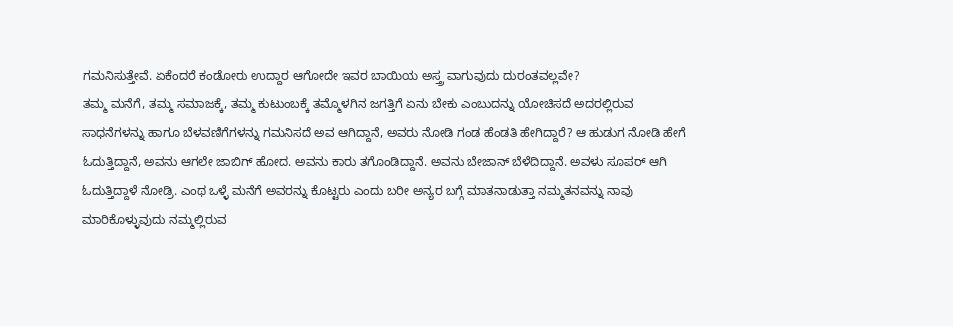ಗಮನಿಸುತ್ತೇವೆ. ಏಕೆಂದರೆ ಕಂಡೋರು ಉದ್ದಾರ ಆಗೋದೇ ಇವರ ಬಾಯಿಯ ಅಸ್ತ್ರ ವಾಗುವುದು ದುರಂತವಲ್ಲವೇ?
ತಮ್ಮ ಮನೆಗೆ, ತಮ್ಮ ಸಮಾಜಕ್ಕೆ, ತಮ್ಮ ಕುಟುಂಬಕ್ಕೆ ತಮ್ಮೊಳಗಿನ ಜಗತ್ತಿಗೆ ಏನು ಬೇಕು ಎಂಬುದನ್ನು ಯೋಚಿಸದೆ ಅದರಲ್ಲಿರುವ ಸಾಧನೆಗಳನ್ನು ಹಾಗೂ ಬೆಳವಣಿಗೆಗಳನ್ನು ಗಮನಿಸದೆ ಅವ ಆಗಿದ್ದಾನೆ, ಅವರು ನೋಡಿ ಗಂಡ ಹೆಂಡತಿ ಹೇಗಿದ್ದಾರೆ? ಆ ಹುಡುಗ ನೋಡಿ ಹೇಗೆ ಓದುತ್ತಿದ್ದಾನೆ, ಅವನು ಆಗಲೇ ಜಾಬಿಗ್ ಹೋದ. ಅವನು ಕಾರು ತಗೊಂಡಿದ್ದಾನೆ. ಅವನು ಬೇಜಾನ್ ಬೆಳೆದಿದ್ದಾನೆ. ಅವಳು ಸೂಪರ್ ಆಗಿ ಓದುತ್ತಿದ್ದಾಳೆ ನೋಡ್ರಿ. ಎಂಥ ಒಳ್ಳೆ ಮನೆಗೆ ಅವರನ್ನು ಕೊಟ್ಟರು ಎಂದು ಬರೀ ಅನ್ಯರ ಬಗ್ಗೆ ಮಾತನಾಡುತ್ತಾ ನಮ್ಮತನವನ್ನು ನಾವು ಮಾರಿಕೊಳ್ಳುವುದು ನಮ್ಮಲ್ಲಿರುವ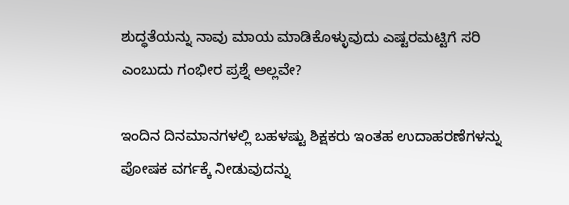ಶುದ್ಧತೆಯನ್ನು ನಾವು ಮಾಯ ಮಾಡಿಕೊಳ್ಳುವುದು ಎಷ್ಟರಮಟ್ಟಿಗೆ ಸರಿ ಎಂಬುದು ಗಂಭೀರ ಪ್ರಶ್ನೆ ಅಲ್ಲವೇ?

ಇಂದಿನ ದಿನಮಾನಗಳಲ್ಲಿ ಬಹಳಷ್ಟು ಶಿಕ್ಷಕರು ಇಂತಹ ಉದಾಹರಣೆಗಳನ್ನು ಪೋಷಕ ವರ್ಗಕ್ಕೆ ನೀಡುವುದನ್ನು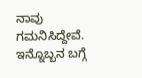ನಾವು ಗಮನಿಸಿದ್ದೇವೆ. ಇನ್ನೊಬ್ಬನ ಬಗ್ಗೆ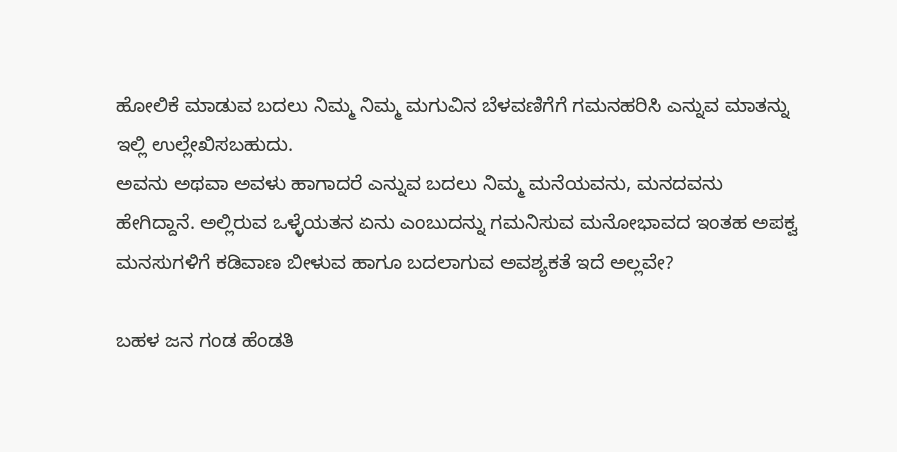ಹೋಲಿಕೆ ಮಾಡುವ ಬದಲು ನಿಮ್ಮ ನಿಮ್ಮ ಮಗುವಿನ ಬೆಳವಣಿಗೆಗೆ ಗಮನಹರಿಸಿ ಎನ್ನುವ ಮಾತನ್ನು ಇಲ್ಲಿ ಉಲ್ಲೇಖಿಸಬಹುದು.
ಅವನು ಅಥವಾ ಅವಳು ಹಾಗಾದರೆ ಎನ್ನುವ ಬದಲು ನಿಮ್ಮ ಮನೆಯವನು, ಮನದವನು ಹೇಗಿದ್ದಾನೆ. ಅಲ್ಲಿರುವ ಒಳ್ಳೆಯತನ ಏನು ಎಂಬುದನ್ನು ಗಮನಿಸುವ ಮನೋಭಾವದ ಇಂತಹ ಅಪಕ್ವ ಮನಸುಗಳಿಗೆ ಕಡಿವಾಣ ಬೀಳುವ ಹಾಗೂ ಬದಲಾಗುವ ಅವಶ್ಯಕತೆ ಇದೆ ಅಲ್ಲವೇ?

ಬಹಳ ಜನ ಗಂಡ ಹೆಂಡತಿ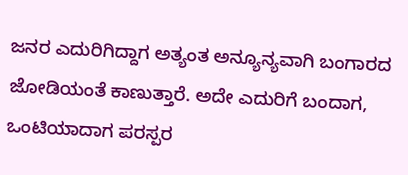ಜನರ ಎದುರಿಗಿದ್ದಾಗ ಅತ್ಯಂತ ಅನ್ಯೂನ್ಯವಾಗಿ ಬಂಗಾರದ ಜೋಡಿಯಂತೆ ಕಾಣುತ್ತಾರೆ. ಅದೇ ಎದುರಿಗೆ ಬಂದಾಗ, ಒಂಟಿಯಾದಾಗ ಪರಸ್ಪರ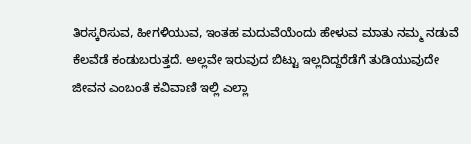ತಿರಸ್ಕರಿಸುವ, ಹೀಗಳಿಯುವ, ಇಂತಹ ಮದುವೆಯೆಂದು ಹೇಳುವ ಮಾತು ನಮ್ಮ ನಡುವೆ ಕೆಲವೆಡೆ ಕಂಡುಬರುತ್ತದೆ. ಅಲ್ಲವೇ ಇರುವುದ ಬಿಟ್ಟು ಇಲ್ಲದಿದ್ದರೆಡೆಗೆ ತುಡಿಯುವುದೇ ಜೀವನ ಎಂಬಂತೆ ಕವಿವಾಣಿ ಇಲ್ಲಿ ಎಲ್ಲಾ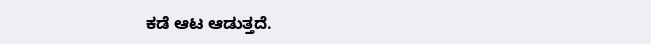ಕಡೆ ಆಟ ಆಡುತ್ತದೆ.